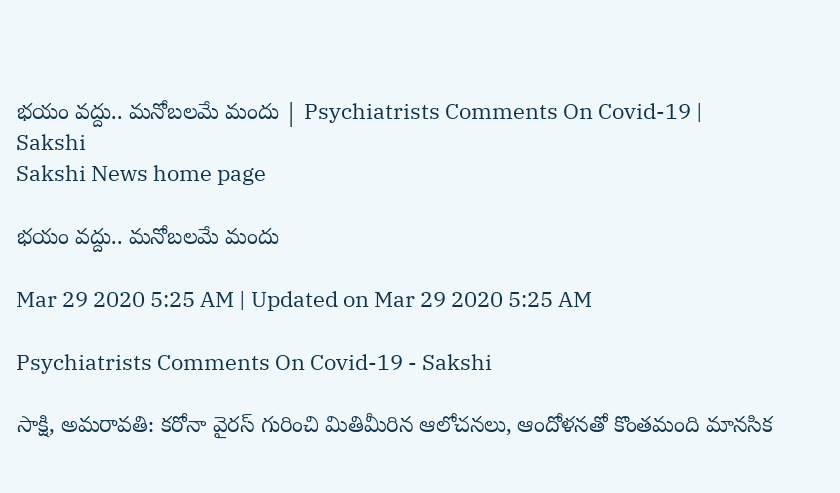భయం వద్దు.. మనోబలమే మందు | Psychiatrists Comments On Covid-19 | Sakshi
Sakshi News home page

భయం వద్దు.. మనోబలమే మందు

Mar 29 2020 5:25 AM | Updated on Mar 29 2020 5:25 AM

Psychiatrists Comments On Covid-19 - Sakshi

సాక్షి, అమరావతి: కరోనా వైరస్‌ గురించి మితిమీరిన ఆలోచనలు, ఆందోళనతో కొంతమంది మానసిక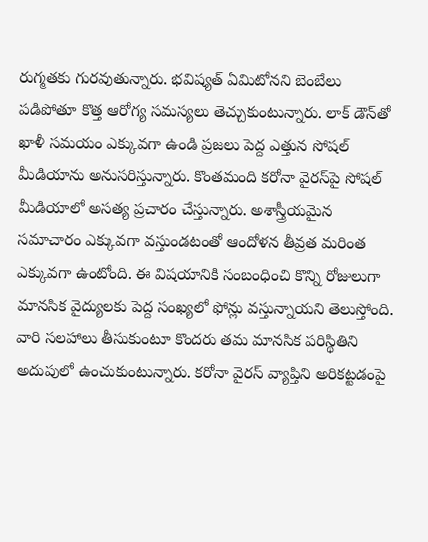రుగ్మతకు గురవుతున్నారు. భవిష్యత్‌ ఏమిటోనని బెంబేలు పడిపోతూ కొత్త ఆరోగ్య సమస్యలు తెచ్చుకుంటున్నారు. లాక్‌ డౌన్‌తో ఖాళీ సమయం ఎక్కువగా ఉండి ప్రజలు పెద్ద ఎత్తున సోషల్‌ మీడియాను అనుసరిస్తున్నారు. కొంతమంది కరోనా వైరస్‌పై సోషల్‌ మీడియాలో అసత్య ప్రచారం చేస్తున్నారు. అశాస్త్రీయమైన సమాచారం ఎక్కువగా వస్తుండటంతో ఆందోళన తీవ్రత మరింత ఎక్కువగా ఉంటోంది. ఈ విషయానికి సంబంధించి కొన్ని రోజులుగా మానసిక వైద్యులకు పెద్ద సంఖ్యలో ఫోన్లు వస్తున్నాయని తెలుస్తోంది. వారి సలహాలు తీసుకుంటూ కొందరు తమ మానసిక పరిస్థితిని అదుపులో ఉంచుకుంటున్నారు. కరోనా వైరస్‌ వ్యాప్తిని అరికట్టడంపై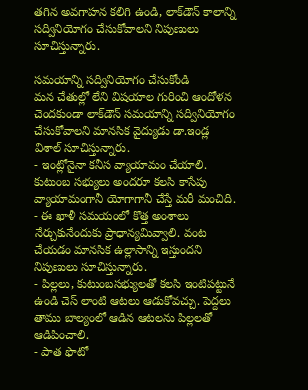తగిన అవగాహన కలిగి ఉండి, లాక్‌డౌన్‌ కాలాన్ని సద్వినియోగం చేసుకోవాలని నిపుణులు సూచిస్తున్నారు.

సమయాన్ని సద్వినియోగం చేసుకోండి
మన చేతుల్లో లేని విషయాల గురించి ఆందోళన చెందకుండా లాక్‌డౌన్‌ సమయాన్ని సద్వినియోగం చేసుకోవాలని మానసిక వైద్యుడు డా.ఇండ్ల విశాల్‌ సూచిస్తున్నారు.
- ఇంట్లోనైనా కనీస వ్యాయామం చేయాలి. కుటుంబ సభ్యులు అందరూ కలసి కాసేపు వ్యాయామంగానీ యోగాగానీ చేస్తే మరీ మంచిది.
- ఈ ఖాళీ సమయంలో కొత్త అంశాలు నేర్చుకునేందుకు ప్రాధాన్యమివ్వాలి. వంట చేయడం మానసిక ఉల్లాసాన్ని ఇస్తుందని నిపుణులు సూచిస్తున్నారు.
- పిల్లలు, కుటుంబసభ్యులతో కలసి ఇంటిపట్టునే ఉండి చెస్‌ లాంటి ఆటలు ఆడుకోవచ్చు. పెద్దలు తాము బాల్యంలో ఆడిన ఆటలను పిల్లలతో ఆడిపించాలి.
- పాత ఫొటో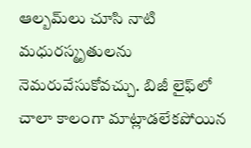ఆల్బమ్‌లు చూసి నాటి మధురస్మృతులను నెమరువేసుకోవచ్చు. బిజీ లైఫ్‌లో చాలా కాలంగా మాట్లాడలేకపోయిన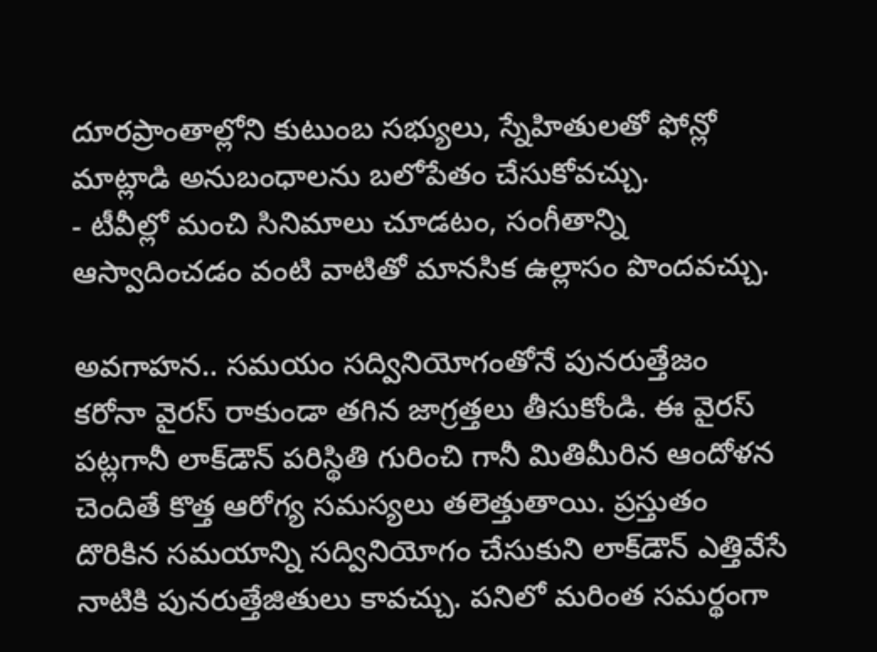దూరప్రాంతాల్లోని కుటుంబ సభ్యులు, స్నేహితులతో ఫోన్లో మాట్లాడి అనుబంధాలను బలోపేతం చేసుకోవచ్చు.
- టీవీల్లో మంచి సినిమాలు చూడటం, సంగీతాన్ని ఆస్వాదించడం వంటి వాటితో మానసిక ఉల్లాసం పొందవచ్చు.

అవగాహన.. సమయం సద్వినియోగంతోనే పునరుత్తేజం
కరోనా వైరస్‌ రాకుండా తగిన జాగ్రత్తలు తీసుకోండి. ఈ వైరస్‌ పట్లగానీ లాక్‌డౌన్‌ పరిస్థితి గురించి గానీ మితిమీరిన ఆందోళన చెందితే కొత్త ఆరోగ్య సమస్యలు తలెత్తుతాయి. ప్రస్తుతం దొరికిన సమయాన్ని సద్వినియోగం చేసుకుని లాక్‌డౌన్‌ ఎత్తివేసే నాటికి పునరుత్తేజితులు కావచ్చు. పనిలో మరింత సమర్థంగా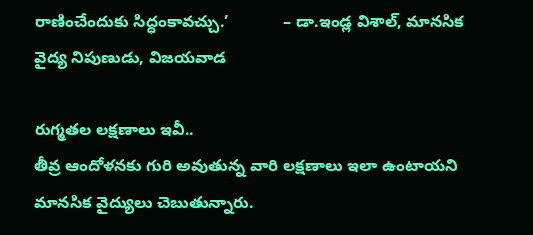రాణించేందుకు సిద్ధంకావచ్చు.’            – డా.ఇండ్ల విశాల్, మానసిక వైద్య నిపుణుడు, విజయవాడ

రుగ్మతల లక్షణాలు ఇవీ..
తీవ్ర ఆందోళనకు గురి అవుతున్న వారి లక్షణాలు ఇలా ఉంటాయని మానసిక వైద్యులు చెబుతున్నారు.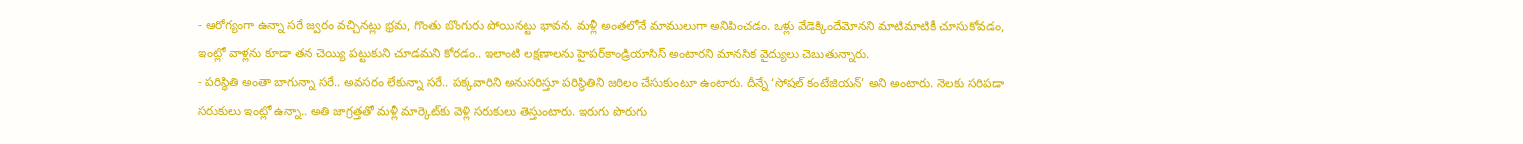- ఆరోగ్యంగా ఉన్నా సరే జ్వరం వచ్చినట్లు భ్రమ, గొంతు బొంగురు పోయినట్టు భావన. మళ్లీ అంతలోనే మాములుగా అనిపించడం. ఒళ్లు వేడెక్కిందేమోనని మాటిమాటికీ చూసుకోవడం, ఇంట్లో వాళ్లను కూడా తన చెయ్యి పట్టుకుని చూడమని కోరడం.. ఇలాంటి లక్షణాలను హైపర్‌కాండ్రియాసిస్‌ అంటారని మానసిక వైద్యులు చెబుతున్నారు.
- పరిస్థితి అంతా బాగున్నా సరే.. అవసరం లేకున్నా సరే.. పక్కవారిని అనుసరిస్తూ పరిస్థితిని జఠిలం చేసుకుంటూ ఉంటారు. దీన్నే ‘సోషల్‌ కంటేజియన్‌’ అని అంటారు. నెలకు సరిపడా సరుకులు ఇంట్లో ఉన్నా.. అతి జాగ్రత్తతో మళ్లీ మార్కెట్‌కు వెళ్లి సరుకులు తెస్తుంటారు. ఇరుగు పొరుగు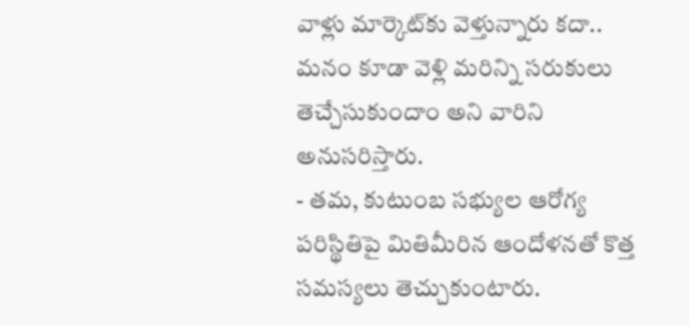వాళ్లు మార్కెట్‌కు వెళ్తున్నారు కదా.. మనం కూడా వెళ్లి మరిన్ని సరుకులు తెచ్చేసుకుందాం అని వారిని అనుసరిస్తారు.
- తమ, కుటుంబ సభ్యుల ఆరోగ్య పరిస్థితిపై మితిమీరిన ఆందోళనతో కొత్త సమస్యలు తెచ్చుకుంటారు.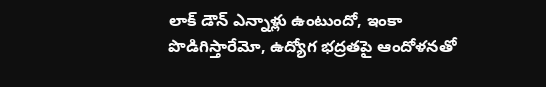లాక్‌ డౌన్‌ ఎన్నాళ్లు ఉంటుందో, ఇంకా పొడిగిస్తారేమో, ఉద్యోగ భద్రతపై ఆందోళనతో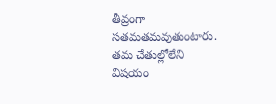తీవ్రంగా సతమతమవుతుంటారు. తమ చేతుల్లోలేని విషయం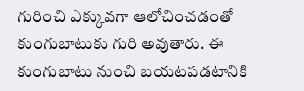గురించి ఎక్కువగా ఆలోచించడంతో కుంగుబాటుకు గురి అవుతారు. ఈ కుంగుబాటు నుంచి బయటపడటానికి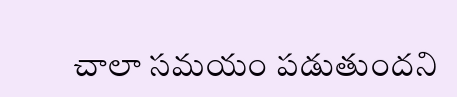చాలా సమయం పడుతుందని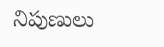నిపుణులు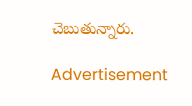చెబుతున్నారు.

Advertisement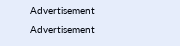Advertisement
Advertisement